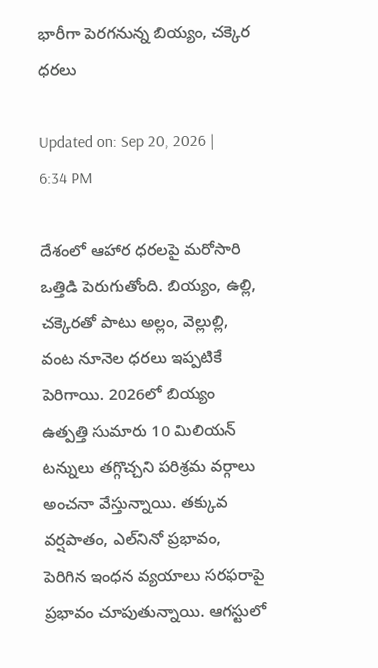భారీగా పెరగనున్న బియ్యం, చక్కెర ధరలు

Updated on: Sep 20, 2026 | 6:34 PM

దేశంలో ఆహార ధరలపై మరోసారి ఒత్తిడి పెరుగుతోంది. బియ్యం, ఉల్లి, చక్కెరతో పాటు అల్లం, వెల్లుల్లి, వంట నూనెల ధరలు ఇప్పటికే పెరిగాయి. 2026లో బియ్యం ఉత్పత్తి సుమారు 10 మిలియన్‌ టన్నులు తగ్గొచ్చని పరిశ్రమ వర్గాలు అంచనా వేస్తున్నాయి. తక్కువ వర్షపాతం, ఎల్‌నినో ప్రభావం, పెరిగిన ఇంధన వ్యయాలు సరఫరాపై ప్రభావం చూపుతున్నాయి. ఆగస్టులో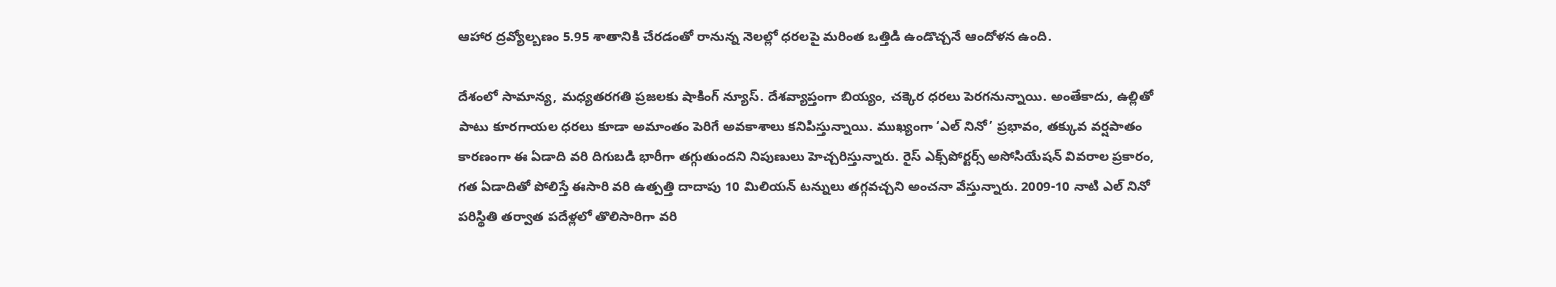ఆహార ద్రవ్యోల్బణం 5.95 శాతానికి చేరడంతో రానున్న నెలల్లో ధరలపై మరింత ఒత్తిడి ఉండొచ్చనే ఆందోళన ఉంది.

దేశంలో సామాన్య, మధ్యతరగతి ప్రజలకు షాకింగ్‌ న్యూస్‌. దేశవ్యాప్తంగా బియ్యం, చక్కెర ధరలు పెరగనున్నాయి. అంతేకాదు, ఉల్లితో పాటు కూరగాయల ధరలు కూడా అమాంతం పెరిగే అవకాశాలు కనిపిస్తున్నాయి. ముఖ్యంగా ‘ఎల్ నినో’ ప్రభావం, తక్కువ వర్షపాతం కారణంగా ఈ ఏడాది వరి దిగుబడి భారీగా తగ్గుతుందని నిపుణులు హెచ్చరిస్తున్నారు. రైస్ ఎక్స్‌పోర్టర్స్ అసోసియేషన్ వివరాల ప్రకారం, గత ఏడాదితో పోలిస్తే ఈసారి వరి ఉత్పత్తి దాదాపు 10 మిలియన్ టన్నులు తగ్గవచ్చని అంచనా వేస్తున్నారు. 2009-10 నాటి ఎల్ నినో పరిస్థితి తర్వాత పదేళ్లలో తొలిసారిగా వరి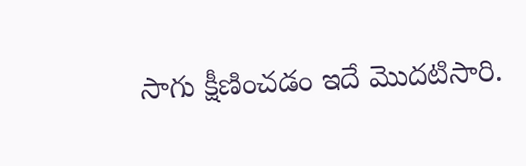సాగు క్షీణించడం ఇదే మొదటిసారి.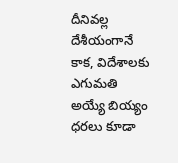దీనివల్ల దేశీయంగానే కాక, విదేశాలకు ఎగుమతి అయ్యే బియ్యం ధరలు కూడా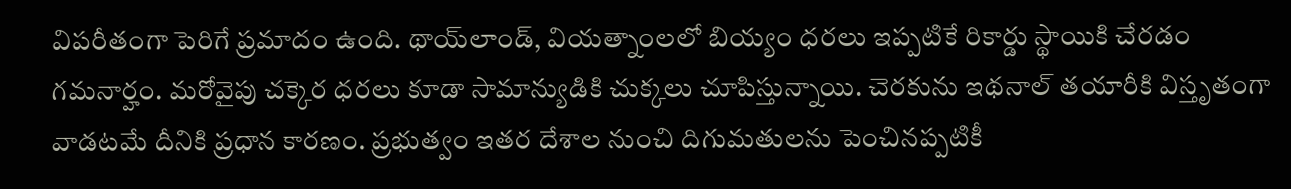విపరీతంగా పెరిగే ప్రమాదం ఉంది. థాయ్‌లాండ్, వియత్నాంలలో బియ్యం ధరలు ఇప్పటికే రికార్డు స్థాయికి చేరడం గమనార్హం. మరోవైపు చక్కెర ధరలు కూడా సామాన్యుడికి చుక్కలు చూపిస్తున్నాయి. చెరకును ఇథనాల్ తయారీకి విస్తృతంగా వాడటమే దీనికి ప్రధాన కారణం. ప్రభుత్వం ఇతర దేశాల నుంచి దిగుమతులను పెంచినప్పటికీ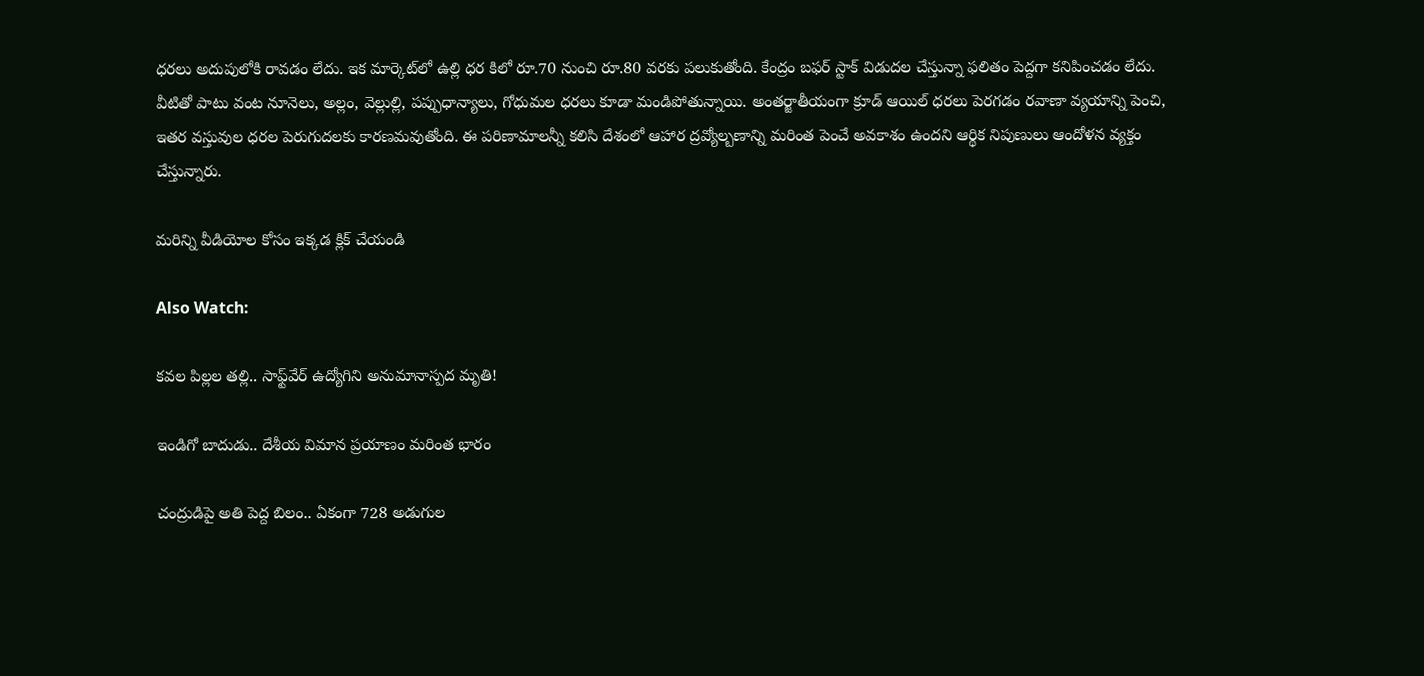ధరలు అదుపులోకి రావడం లేదు. ఇక మార్కెట్‌లో ఉల్లి ధర కిలో రూ.70 నుంచి రూ.80 వరకు పలుకుతోంది. కేంద్రం బఫర్ స్టాక్ విడుదల చేస్తున్నా ఫలితం పెద్దగా కనిపించడం లేదు. వీటితో పాటు వంట నూనెలు, అల్లం, వెల్లుల్లి, పప్పుధాన్యాలు, గోధుమల ధరలు కూడా మండిపోతున్నాయి. అంతర్జాతీయంగా క్రూడ్ ఆయిల్ ధరలు పెరగడం రవాణా వ్యయాన్ని పెంచి, ఇతర వస్తువుల ధరల పెరుగుదలకు కారణమవుతోంది. ఈ పరిణామాలన్నీ కలిసి దేశంలో ఆహార ద్రవ్యోల్బణాన్ని మరింత పెంచే అవకాశం ఉందని ఆర్థిక నిపుణులు ఆందోళన వ్యక్తం చేస్తున్నారు.

మరిన్ని వీడియోల కోసం ఇక్కడ క్లిక్ చేయండి

Also Watch:

కవల పిల్లల తల్లి.. సాఫ్ట్‌వేర్ ఉద్యోగిని అనుమానాస్పద మృతి!

ఇండిగో బాదుడు.. దేశీయ విమాన ప్రయాణం మరింత భారం

చంద్రుడిపై అతి పెద్ద బిలం.. ఏకంగా 728 అడుగుల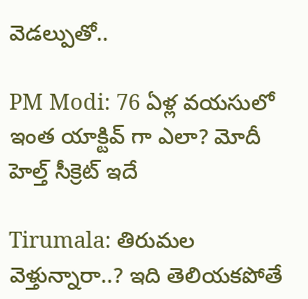వెడల్పుతో..

PM Modi: 76 ఏళ్ల వయసులో ఇంత యాక్టివ్ గా ఎలా? మోదీ హెల్త్ సీక్రెట్ ఇదే

Tirumala: తిరుమల వెళ్తున్నారా..? ఇది తెలియకపోతే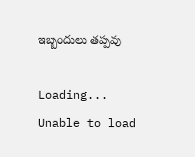ఇబ్బందులు తప్పవు

Loading...
Unable to load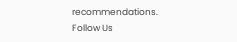recommendations.
Follow Us